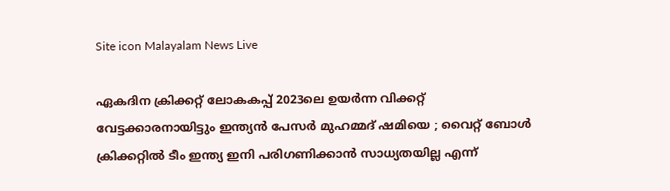Site icon Malayalam News Live

ഏകദിന ക്രിക്കറ്റ് ലോകകപ്പ് 2023ലെ ഉയര്‍ന്ന വിക്കറ്റ് വേട്ടക്കാരനായിട്ടും ഇന്ത്യന്‍ പേസര്‍ മുഹമ്മദ് ഷമിയെ ; വൈറ്റ് ബോള്‍ ക്രിക്കറ്റില്‍ ടീം ഇന്ത്യ ഇനി പരിഗണിക്കാന്‍ സാധ്യതയില്ല എന്ന്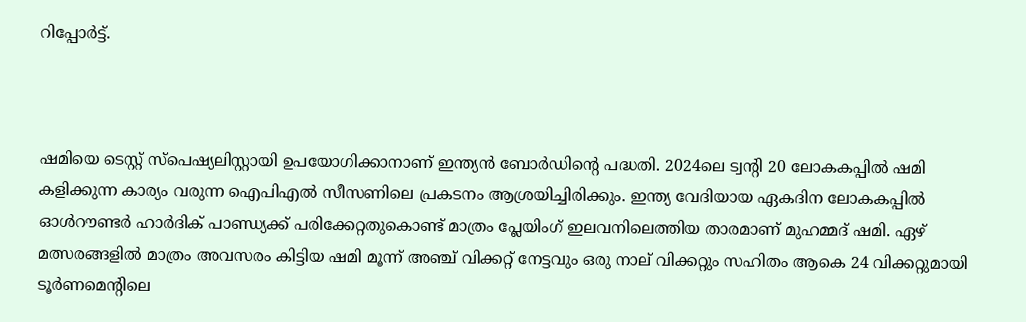റിപ്പോര്‍ട്ട്.



ഷമിയെ ടെസ്റ്റ് സ്‌പെഷ്യലിസ്റ്റായി ഉപയോഗിക്കാനാണ് ഇന്ത്യന്‍ ബോര്‍ഡിന്‍റെ പദ്ധതി. 2024ലെ ട്വന്‍റി 20 ലോകകപ്പില്‍ ഷമി കളിക്കുന്ന കാര്യം വരുന്ന ഐപിഎല്‍ സീസണിലെ പ്രകടനം ആശ്രയിച്ചിരിക്കും. ഇന്ത്യ വേദിയായ ഏകദിന ലോകകപ്പില്‍ ഓള്‍റൗണ്ടര്‍ ഹാര്‍ദിക് പാണ്ഡ്യക്ക് പരിക്കേറ്റതുകൊണ്ട് മാത്രം പ്ലേയിംഗ് ഇലവനിലെത്തിയ താരമാണ് മുഹമ്മദ് ഷമി. ഏഴ് മത്സരങ്ങളില്‍ മാത്രം അവസരം കിട്ടിയ ഷമി മൂന്ന് അഞ്ച് വിക്കറ്റ് നേട്ടവും ഒരു നാല് വിക്കറ്റും സഹിതം ആകെ 24 വിക്കറ്റുമായി ടൂര്‍ണമെന്‍റിലെ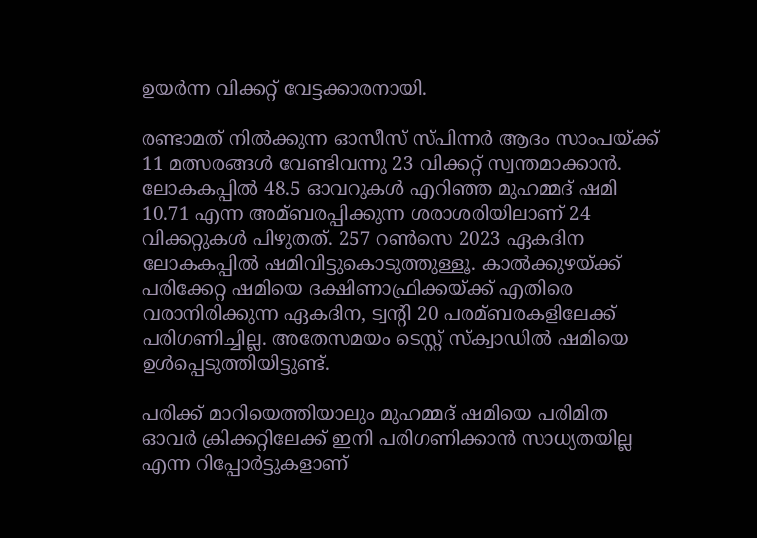ഉയര്‍ന്ന വിക്കറ്റ് വേട്ടക്കാരനായി.

രണ്ടാമത് നില്‍ക്കുന്ന ഓസീസ് സ്‌പിന്നര്‍ ആദം സാംപയ്‌ക്ക് 11 മത്സരങ്ങള്‍ വേണ്ടിവന്നു 23 വിക്കറ്റ് സ്വന്തമാക്കാന്‍. ലോകകപ്പില്‍ 48.5 ഓവറുകള്‍ എറിഞ്ഞ മുഹമ്മദ് ഷമി 10.71 എന്ന അമ്ബരപ്പിക്കുന്ന ശരാശരിയിലാണ് 24 വിക്കറ്റുകള്‍ പിഴുതത്. 257 റണ്‍സെ 2023 ഏകദിന ലോകകപ്പില്‍ ഷമിവിട്ടുകൊടുത്തുള്ളൂ. കാല്‍ക്കുഴയ്‌ക്ക് പരിക്കേറ്റ ഷമിയെ ദക്ഷിണാഫ്രിക്കയ്‌ക്ക് എതിരെ വരാനിരിക്കുന്ന ഏകദിന, ട്വന്‍റി 20 പരമ്ബരകളിലേക്ക് പരിഗണിച്ചില്ല. അതേസമയം ടെസ്റ്റ് സ്‌ക്വാഡില്‍ ഷമിയെ ഉള്‍പ്പെടുത്തിയിട്ടുണ്ട്.

പരിക്ക് മാറിയെത്തിയാലും മുഹമ്മദ് ഷമിയെ പരിമിത ഓവര്‍ ക്രിക്കറ്റിലേക്ക് ഇനി പരിഗണിക്കാന്‍ സാധ്യതയില്ല എന്ന റിപ്പോര്‍ട്ടുകളാണ്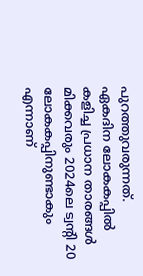പുറത്തുവരുന്നത്. ഏകദിന ലോകകപ്പില്‍ കളിച്ച പ്രധാന താരങ്ങള്‍ മിക്കവരും 2024ലെ ട്വന്‍റി 20 ലോകകപ്പിനുണ്ടാകും എന്നാണ്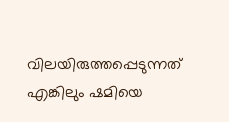വിലയിരുത്തപ്പെടുന്നത് എങ്കിലും ഷമിയെ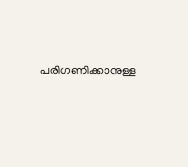പരിഗണിക്കാനുള്ള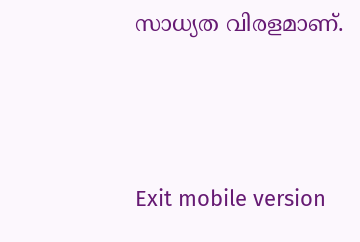സാധ്യത വിരളമാണ്.





Exit mobile version